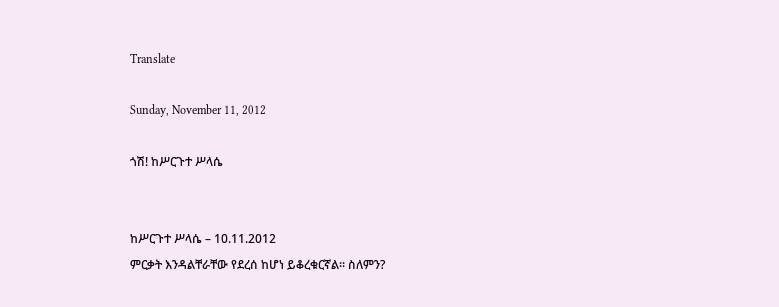Translate

Sunday, November 11, 2012

ጎሽ! ከሥርጉተ ሥላሴ


ከሥርጉተ ሥላሴ – 10.11.2012
ምርቃት እንዳልቸራቸው የደረሰ ከሆነ ይቆረቁርኛል። ስለምን?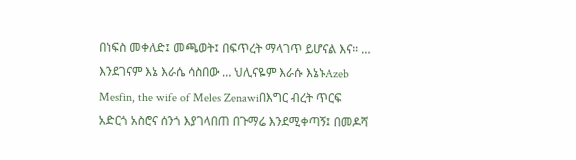በነፍስ መቀለድ፤ መጫወት፤ በፍጥረት ማላገጥ ይሆናል እና። … እንደገናም እኔ እራሴ ሳስበው … ህሊናዬም እራሱ እኔኑAzeb Mesfin, the wife of Meles Zenawiበእግር ብረት ጥርፍ አድርጎ አስሮና ሰንጎ እያገላበጠ በጉማሬ እንደሚቀጣኝ፤ በመዶሻ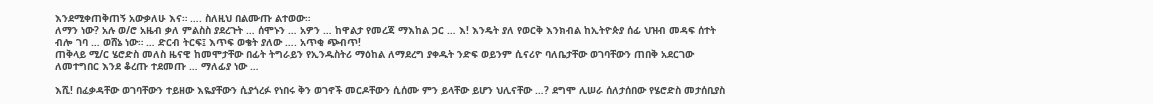እንደሚቀጠቅጠኝ አውቃለሁ እና። …. ስለዚህ በልሙጡ ልተወው።
ለማን ነው? አሉ ወ/ሮ አዜብ ቃለ ምልስስ ያደረጉት … ሰሞኑን … አዎን … ከዋልታ የመረጃ ማእከል ጋር … እ! እንዴት ያለ የወርቅ እንክብል ከኢትዮጵያ ሰፊ ህዝብ መዳፍ ሰተት ብሎ ገባ … ወሸኔ ነው። … ድርብ ትርፍ፤ እጥፍ ወቄት ያለው …. አጥቂ ጭብጥ!
ጠቅላይ ሚ/ር ሄሮድስ መለስ ዜናዊ ከመሞታቸው በፊት ትግራይን የኢንዱስትሪ ማዕከል ለማደረግ ያቀዱት ንድፍ ወይንም ሲናሪዮ ባለቤታቸው ወገባቸውን ጠበቅ አደርገው ለመተግበር እንደ ቆረጡ ተደመጡ … ማለፊያ ነው …

እሺ! በፈቃዳቸው ወገባቸውን ተይዘው እዬያቸውን ሲያጎረፉ የነበሩ ቅን ወገኖች መርዶቸውን ሲሰሙ ምን ይላቸው ይሆን ህሊናቸው …? ደግሞ ሊሠራ ሰለታሰበው የሄሮድስ መታሰቢያስ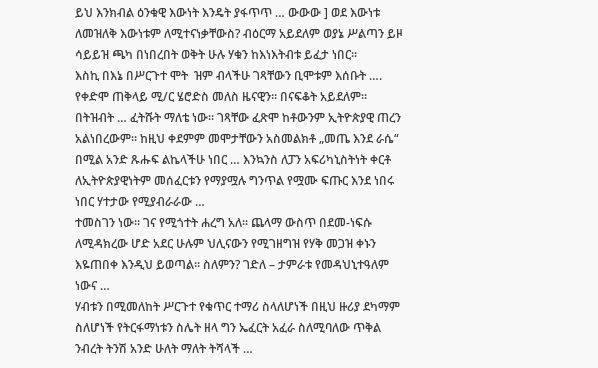ይህ እንክብል ዕንቁዊ እውነት እንዴት ያፋጥጥ … ውውው ] ወደ እውነቱ ለመዝለቅ እውነቱም ለሚተናነቃቸውስ? ብዕርማ አይደለም ወያኔ ሥልጣን ይዞ ሳይይዝ ጫካ በነበረበት ወቅት ሁሉ ሃቁን ከእነእትብቱ ይፈታ ነበር።
እስኪ በእኔ በሥርጉተ ሞት  ዝም ብላችሁ ገጻቸውን ቢሞቱም እሰቡት …. የቀድሞ ጠቅላይ ሚ/ር ሄሮድስ መለስ ዜናዊን። በናፍቆት አይደለም። በትዝብት … ፈትሹት ማለቴ ነው። ገጻቸው ፈጽሞ ከቶውንም ኢትዮጵያዊ ጠረን አልነበረውም። ከዚህ ቀደምም መሞታቸውን አስመልክቶ „መጤ እንደ ራሴ“ በሚል አንድ ጹሑፍ ልኬላችሁ ነበር … እንኳንስ ለፓን አፍሪካኒስትነት ቀርቶ ለኢትዮጵያዊነትም መሰፈርቱን የማያሟሉ ግንጥል የሟሙ ፍጡር እንደ ነበሩ ነበር ሃተታው የሚያብራራው …
ተመስገን ነው። ገና የሚጎተት ሐረግ አለ። ጨላማ ውስጥ በደመ-ነፍሱ ለሚዳክረው ሆድ አደር ሁሉም ህሊናውን የሚገዘግዝ የሃቅ መጋዝ ቀኑን እዬጠበቀ እንዲህ ይወጣል። ስለምን? ገድለ – ታምራቱ የመዳህኒተዓለም ነውና …
ሃብቱን በሚመለከት ሥርጉተ የቁጥር ተማሪ ስላለሆነች በዚህ ዙሪያ ደካማም ስለሆነች የትርፋማነቱን ስሌት ዘላ ግን ኤፈርት አፈራ ስለሚባለው ጥቅል ንብረት ትንሽ አንድ ሁለት ማለት ትሻላች …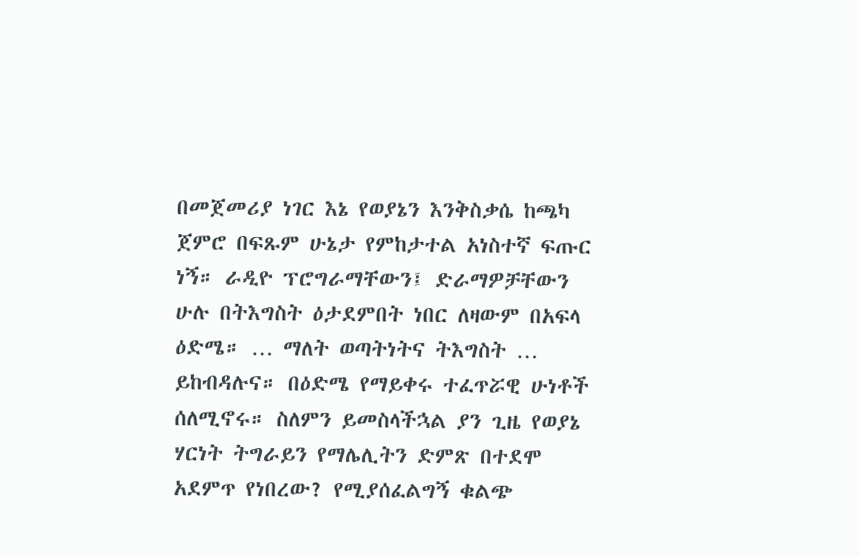በመጀመሪያ ነገር እኔ የወያኔን እንቅስቃሴ ከጫካ ጀምሮ በፍጹም ሁኔታ የምከታተል አነስተኛ ፍጡር ነኝ። ራዲዮ ፕሮግራማቸውን፤ ድራማዎቻቸውን ሁሉ በትእግስት ዕታደምበት ነበር ለዛውም በአፍላ ዕድሜ። … ማለት ወጣትነትና ትእግስት … ይከብዳሉና። በዕድሜ የማይቀሩ ተፈጥሯዊ ሁነቶች ሰለሚኖሩ። ስለምን ይመስላችኋል ያን ጊዜ የወያኔ ሃርነት ትግራይን የማሌሊትን ድምጽ በተደሞ አደምጥ የነበረው? የሚያሰፈልግኝ ቁልጭ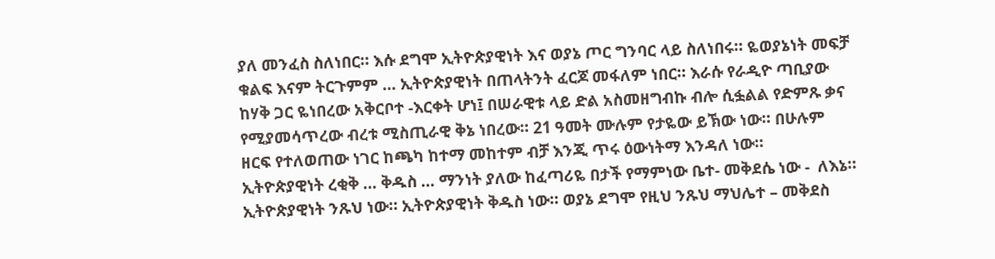ያለ መንፈስ ስለነበር። እሱ ደግሞ ኢትዮጵያዊነት እና ወያኔ ጦር ግንባር ላይ ስለነበሩ። ዬወያኔነት መፍቻ ቁልፍ እናም ትርጉምም … ኢትዮጵያዊነት በጠላትንት ፈርጆ መፋለም ነበር። እራሱ የራዲዮ ጣቢያው ከሃቅ ጋር ዬነበረው አቅርቦተ -እርቀት ሆነ፤ በሠራዊቱ ላይ ድል አስመዘግብኩ ብሎ ሲፏልል የድምጹ ቃና የሚያመሳጥረው ብረቱ ሚስጢራዊ ቅኔ ነበረው። 21 ዓመት ሙሉም የታዬው ይኽው ነው። በሁሉም ዘርፍ የተለወጠው ነገር ከጫካ ከተማ መከተም ብቻ እንጂ ጥሩ ዕውነትማ እንዳለ ነው።
ኢትዮጵያዊነት ረቂቅ … ቅዱስ … ማንነት ያለው ከፈጣሪዬ በታች የማምነው ቤተ- መቅደሴ ነው -  ለእኔ። ኢትዮጵያዊነት ንጹህ ነው። ኢትዮጵያዊነት ቅዱስ ነው። ወያኔ ደግሞ የዚህ ንጹህ ማህሌተ – መቅደስ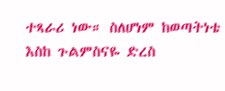ተጻራሪ ነው። ስለሆነም ከወጣትነቴ እስከ ጉልምስናዬ ድረስ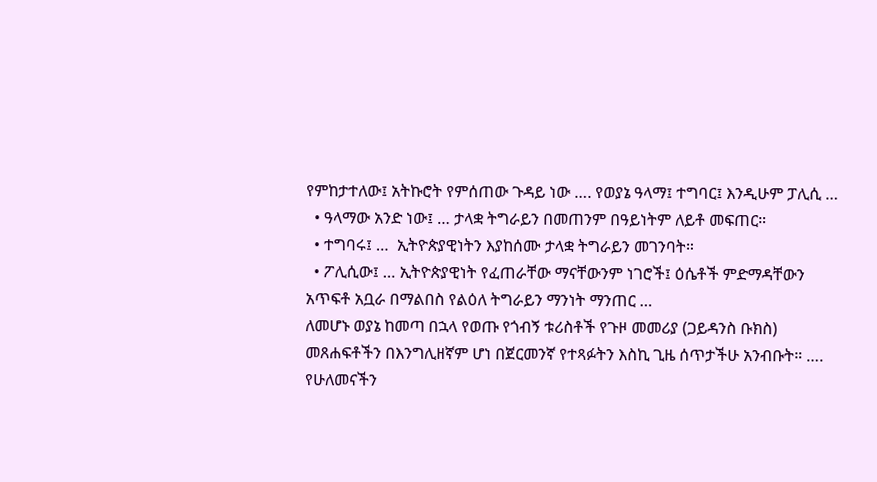የምከታተለው፤ አትኩሮት የምሰጠው ጉዳይ ነው …. የወያኔ ዓላማ፤ ተግባር፤ እንዲሁም ፓሊሲ …
  • ዓላማው አንድ ነው፤ … ታላቋ ትግራይን በመጠንም በዓይነትም ለይቶ መፍጠር።
  • ተግባሩ፤ …  ኢትዮጵያዊነትን እያከሰሙ ታላቋ ትግራይን መገንባት።
  • ፖሊሲው፤ … ኢትዮጵያዊነት የፈጠራቸው ማናቸውንም ነገሮች፤ ዕሴቶች ምድማዳቸውን አጥፍቶ አቧራ በማልበስ የልዕለ ትግራይን ማንነት ማንጠር …
ለመሆኑ ወያኔ ከመጣ በኋላ የወጡ የጎብኝ ቱሪስቶች የጉዞ መመሪያ (ጋይዳንስ ቡክስ) መጸሐፍቶችን በእንግሊዘኛም ሆነ በጀርመንኛ የተጻፉትን እስኪ ጊዜ ሰጥታችሁ አንብቡት። …. የሁለመናችን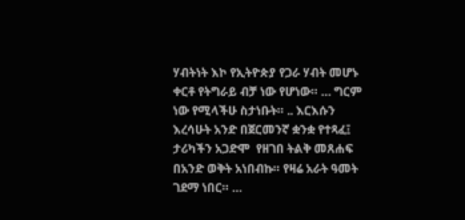ሃብትነት እኮ የኢትዮጵያ የጋራ ሃብት መሆኑ ቀርቶ የትግራይ ብቻ ነው የሆነው። … ግርም ነው የሚላችሁ ስታነቡት። .. እርእሱን እረሳሁት አንድ በጀርመንኛ ቋንቋ የተጻፈ፤ ታሪካችን አጋድሞ  የዘገበ ትልቅ መጸሐፍ በአንድ ወቅት አነበብኩ። የዛሬ አራት ዓመት ገደማ ነበር። …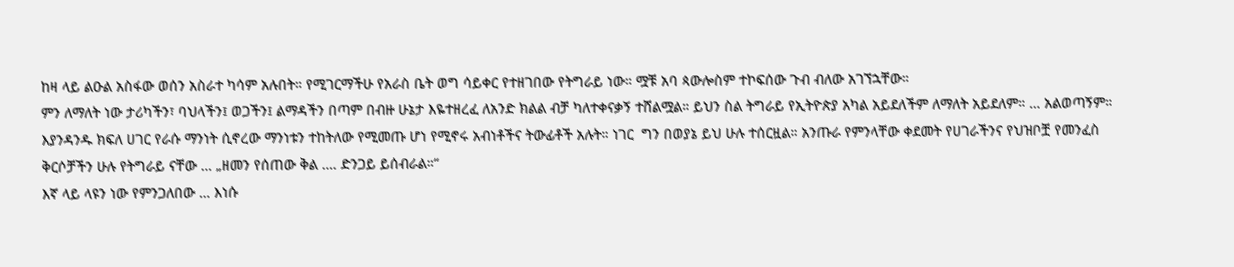ከዛ ላይ ልዑል አስፋው ወሰን አስራተ ካሳም አሉበት። የሚገርማችሁ የአራስ ቤት ወግ ሳይቀር የተዘገበው የትግራይ ነው። ሟቹ አባ ጳውሎስም ተኮፍሰው ጉብ ብለው አገኘኋቸው።
ምን ለማለት ነው ታሪካችን፣ ባህላችን፤ ወጋችን፤ ልማዳችን በጣም በብዙ ሁኔታ እዬተዘረፈ ለአንድ ክልል ብቻ ካለተቀናቃኝ ተሸልሟል። ይህን ስል ትግራይ የኢትዮጵያ አካል አይደለችም ለማለት አይደለም። … አልወጣኝም። እያንዳንዱ ክፍለ ሀገር የራሱ ማንነት ሲኖረው ማንነቱን ተከትለው የሚመጡ ሆነ የሚኖሩ አብነቶችና ትውፊቶች አሉት። ነገር  ግን በወያኔ ይህ ሁሉ ተሰርዟል። አንጡራ የምንላቸው ቀደመት የሀገራችንና የህዝቦቿ የመንፈስ ቅርሶቻችን ሁሉ የትግራይ ናቸው … „ዘመን የሰጠው ቅል …. ድንጋይ ይሰብራል።“
እኛ ላይ ላዩን ነው የምንጋለበው … እነሱ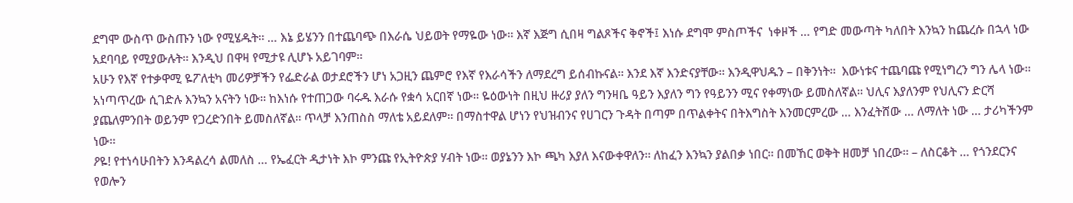ደግሞ ውስጥ ውስጡን ነው የሚሄዱት። … እኔ ይሄንን በተጨባጭ በእራሴ ህይወት የማዬው ነው። እኛ እጅግ ሲበዛ ግልጾችና ቅኖች፤ እነሱ ደግሞ ምስጦችና  ነቀዞች … የግድ መውጣት ካለበት እንኳን ከጨረሱ በኋላ ነው አደባባይ የሚያውሉት። እንዲህ በዋዛ የሚታዩ ሊሆኑ አይገባም።
አሁን የእኛ የተቃዋሚ ዬፖለቲካ መሪዎቻችን የፌድራል ወታደሮችን ሆነ አጋዚን ጨምሮ የእኛ የእራሳችን ለማደረግ ይሰብኩናል። እንደ እኛ እንድናያቸው። እንዲዋህዱን – በቅንነት።  እውነቱና ተጨባጩ የሚነግረን ግን ሌላ ነው። አነጣጥረው ሲገድሉ እንኳን አናትን ነው። ከእነሱ የተጠጋው ባሩዱ እራሱ የቋሳ አርበኛ ነው። ዬዕውነት በዚህ ዙሪያ ያለን ግንዛቤ ዓይን እያለን ግን የዓይንን ሚና የቀማነው ይመስለኛል። ህሊና እያለንም የህሊናን ድርሻ ያጨለምንበት ወይንም የጋረድንበት ይመስለኛል። ጥላቻ እንጠስስ ማለቴ አይደለም። በማስተዋል ሆነን የህዝብንና የሀገርን ጉዳት በጣም በጥልቀትና በትእግስት እንመርምረው … እንፈትሸው … ለማለት ነው … ታሪካችንም ነው።
ዖዬ! የተነሳሁበትን እንዳልረሳ ልመለስ … የኤፈርት ዲታነት እኮ ምንጩ የኢትዮጵያ ሃብት ነው። ወያኔንን እኮ ጫካ እያለ እናውቀዋለን። ለከፈን እንኳን ያልበቃ ነበር። በመኸር ወቅት ዘመቻ ነበረው። – ለስርቆት … የጎንደርንና የወሎን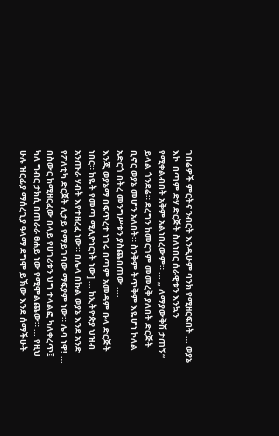ገበሬዎች ምርትና ንብርት እንዲሁም ባንክ የሚዘርፍበት … ወያኔ እኮ  በጣም ድሃ ድርጅት ስለነበር ሰራዊቱን እንኳን የሚቀልብበት አቅም አልነበረውም። … „ ለማያውቅሽ ታጠኝ“ ይላል ጎንደሬ። ደረግን ከመርገም መመረቅ ያለበት ድርጅት ቢኖር ወያኔ መሆን አለበት። ስንቅም ትጥቅም እዬሆነ ኮለል አድርጎ በትረ መንግሥቱን ያስጨበጠው ….
እንጂ ወያኔማ በፍጥረተ ነገሩ በጣም አመዳም ቡላ ድርጅት ነበር። ከዬት የመጣ ሚሊዮነርነት ነው] … ከኢትዮጵያ ህዝብ አንጡራ ሃብት እየተዘረፈ ነው። በሌላ በኩል ወያኔ እንደ አንድ የፖለቲካ ድርጀት ሊታይ የማይገባው ማፍያም ነው። ሌባ ነዋ! … በስውር ከሚዘርፈው በላይ የሀገሪቱን ህግ ተላልፎ ካለቀረጥ፤ ካለ ግብር ታክሲ በጠራራ ፀሐይ ነው የሚሞልጨው። … የዚህ ሁሉ ዝርፊያ ማሰረጊያ ዓላማ ደግሞ ይኽው እንደ ሰማችሁት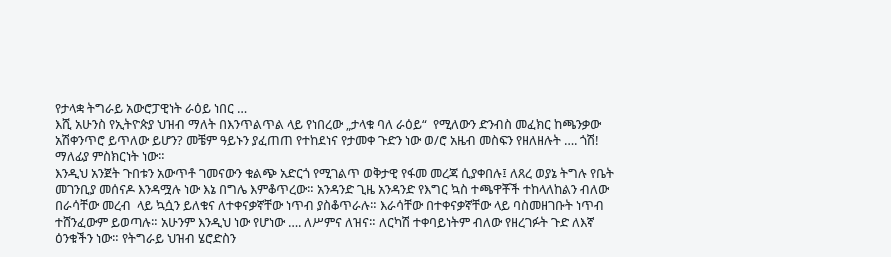የታላቋ ትግራይ አውሮፓዊነት ራዕይ ነበር …
እሺ አሁንስ የኢትዮጵያ ህዝብ ማለት በእንጥልጥል ላይ የነበረው „ታላቁ ባለ ራዕይ“  የሚለውን ድንብስ መፈክር ከጫንቃው አሽቀንጥሮ ይጥለው ይሆን? መቼም ዓይኑን ያፈጠጠ የተከደነና የታመቀ ጉድን ነው ወ/ሮ አዜብ መስፍን የዘለዘሉት …. ጎሽ! ማለፊያ ምስክርነት ነው።
እንዲህ አንጀት ጉበቱን አውጥቶ ገመናውን ቁልጭ አድርጎ የሚገልጥ ወቅታዊ የፋመ መረጃ ሲያቀበሉ፤ ለጸረ ወያኔ ትግሉ የቤት መገንቢያ መሰናዶ እንዳሟሉ ነው እኔ በግሌ እምቆጥረው። አንዳንድ ጊዜ አንዳንድ የእግር ኳስ ተጫዋቾች ተከላለከልን ብለው በራሳቸው መረብ  ላይ ኳሷን ይለቁና ለተቀናቃኛቸው ነጥብ ያስቆጥራሉ። እራሳቸው በተቀናቃኛቸው ላይ ባስመዘገቡት ነጥብ ተሸንፈውም ይወጣሉ። አሁንም እንዲህ ነው የሆነው …. ለሥምና ለዝና። ለርካሽ ተቀባይነትም ብለው የዘረገፉት ጉድ ለእኛ ዕንቁችን ነው። የትግራይ ህዝብ ሄሮድስን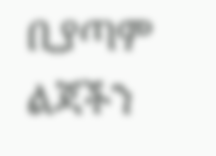ቢያጣም  ልጃችን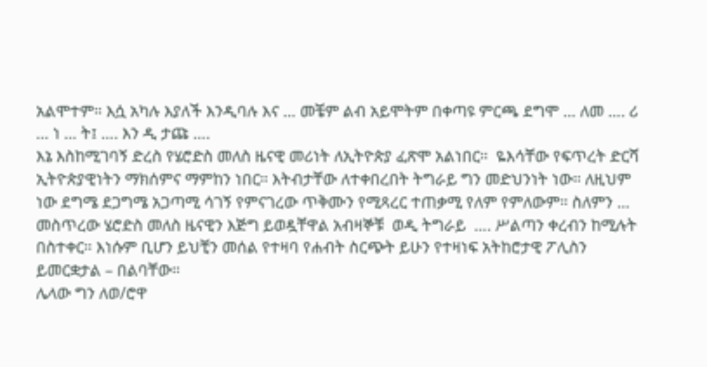አልሞተም። እሷ አካሉ እያለች እንዲባሉ እና … መቼም ልብ አይሞትም በቀጣዩ ምርጫ ደግሞ … ለመ …. ሪ … ነ … ት፤ …. እን ዲ ታጩ ….
እኔ እስከሚገባኝ ድረስ የሄሮድስ መለስ ዜናዊ መሪነት ለኢትዮጵያ ፈጽሞ አልነበር።  ዬእሳቸው የፍጥረት ድርሻ ኢትዮጵያዊነትን ማክሰምና ማምከን ነበር። እትብታቸው ለተቀበረበት ትግራይ ግን መድህንነት ነው። ለዚህም ነው ደግሜ ደጋግሜ አጋጣሚ ሳገኝ የምናገረው ጥቅሙን የሚጻረር ተጠቃሚ የለም የምለውም። ስለምን … መስጥረው ሄሮድስ መለስ ዜናዊን እጅግ ይወዷቸዋል አብዛኞቹ  ወዲ ትግራይ  …. ሥልጣን ቀረብን ከሚሉት በስተቀር። እነሱም ቢሆን ይህቺን መሰል የተዛባ የሐብት ስርጭት ይሁን የተዛነፍ አትከሮታዊ ፖሊስን ይመርቋታል – በልባቸው።
ሌላው ግን ለወ/ሮዋ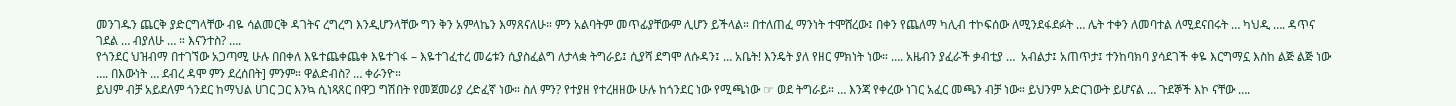መንገዱን ጨርቅ ያድርግላቸው ብዬ ሳልመርቅ ዳገትና ረግረግ እንዲሆንላቸው ግን ቅን አምላኬን እማጸናለሁ። ምን አልባትም መጥፊያቸውም ሊሆን ይችላል። በተለጠፈ ማንነት ተሞሸረው፤ በቀን የጨለማ ካሊብ ተኮፍሰው ለሚንደፋደፉት … ሌት ተቀን ለመባተል ለሚደናበሩት … ካህዲ …. ዳጥና ገደል … ብያለሁ … ። እናንተስ? ….
የጎንደር ህዝብማ በተገኘው አጋጣሚ ሁሉ በበቀለ እዬተጨቀጨቀ እዬተገፋ – እዬተገፈተረ መሬቱን ሲያስፈልግ ለታላቋ ትግራይ፤ ሲያሻ ደግሞ ለሱዳን፤ … አቤት! እንዴት ያለ የዘር ምክነት ነው። …. አዜብን ያፈራች ቃብቲያ …  አብልታ፤ አጠጥታ፤ ተንከባክባ ያሳደገች ቀዬ እርግማኗ እስከ ልጅ ልጅ ነው …. በእውነት … ደብረ ዳሞ ምን ደረሰበት] ምንም። ዋልድብስ? … ቀራንዮ።
ይህም ብቻ አይደለም ጎንደር ከማህል ሀገር ጋር እንኳ ሲነጻጸር በዋጋ ግሽበት የመጀመሪያ ረድፈኛ ነው። ስለ ምን? የተያዘ የተረዘዘው ሁሉ ከጎንደር ነው የሚጫነው ☞ ወደ ትግራይ። … እንጃ የቀረው ነገር አፈር መጫን ብቻ ነው። ይህንም አድርገውት ይሆናል … ጉደኞች እኮ ናቸው ….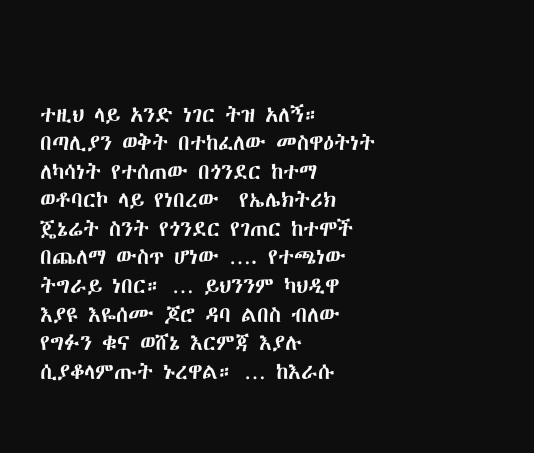ተዚህ ላይ አንድ ነገር ትዝ አለኝ። በጣሊያን ወቅት በተከፈለው መስዋዕትነት ለካሳነት የተሰጠው በጎንደር ከተማ ወቶባርኮ ላይ የነበረው  የኤሌክትሪክ ጄኔሬት ስንት የጎንደር የገጠር ከተሞች በጨለማ ውስጥ ሆነው …. የተጫነው ትግራይ ነበር። … ይህንንም ካህዲዋ እያዩ እዬሰሙ ጆሮ ዳባ ልበስ ብለው የግፉን ቁና ወሸኔ እርምጃ እያሉ ሲያቆላምጡት ኑረዋል። … ከእራሱ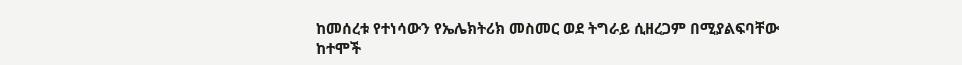ከመሰረቱ የተነሳውን የኤሌክትሪክ መስመር ወደ ትግራይ ሲዘረጋም በሚያልፍባቸው ከተሞች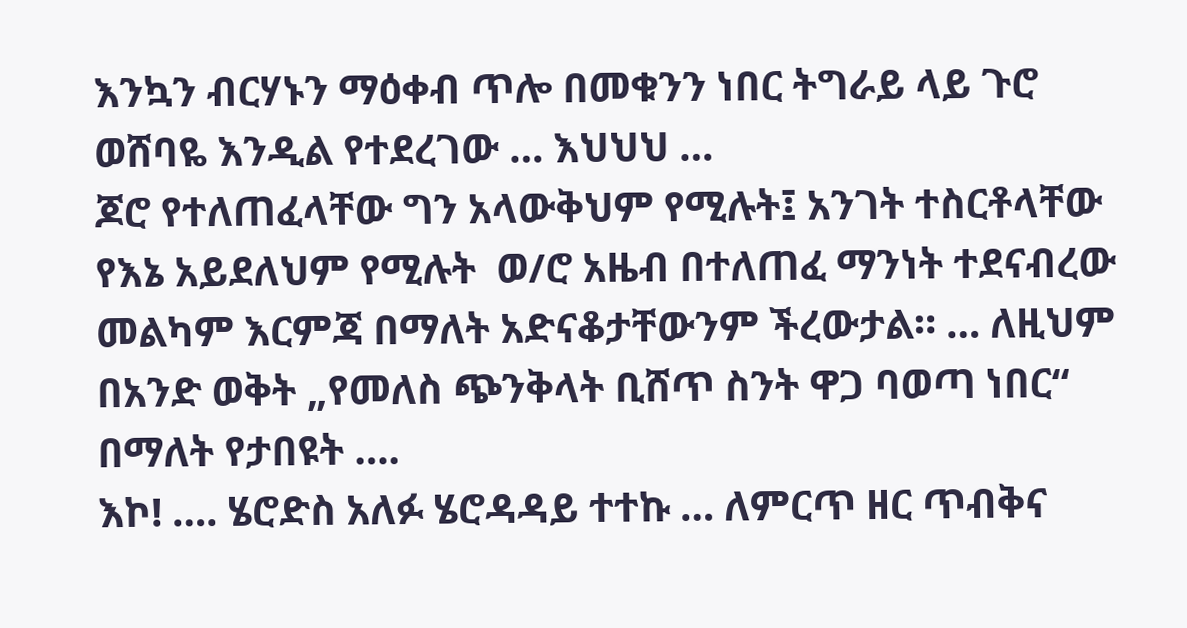እንኳን ብርሃኑን ማዕቀብ ጥሎ በመቁንን ነበር ትግራይ ላይ ጉሮ ወሸባዬ እንዲል የተደረገው … እህህህ …
ጆሮ የተለጠፈላቸው ግን አላውቅህም የሚሉት፤ አንገት ተስርቶላቸው የእኔ አይደለህም የሚሉት  ወ/ሮ አዜብ በተለጠፈ ማንነት ተደናብረው መልካም እርምጃ በማለት አድናቆታቸውንም ችረውታል። … ለዚህም በአንድ ወቅት „የመለስ ጭንቅላት ቢሸጥ ስንት ዋጋ ባወጣ ነበር“ በማለት የታበዩት ….
እኮ! …. ሄሮድስ አለፉ ሄሮዳዳይ ተተኩ … ለምርጥ ዘር ጥብቅና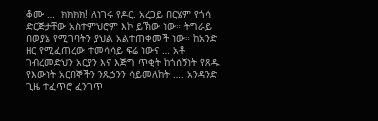ቆሙ …  ክክክክ! ለነገሩ የዶር. አረጋይ በርሄም የጎሳ ድርጅታቸው አስተምህሮም እኮ ይኽው ነው። ትግራይ በወያኔ የሚገባትን ያህል አልተጠቀመች ነው። ከአንድ ዘር የሚፈጠረው ተመሳሳይ ፍሬ ነውና … አቶ ገብረመድህን አርያን እና እጅግ ጥቂት ከጎሰኝነት የጸዱ የእውነት አርበኞችን ንጹኃንን ሳይመለከት …. አንዳንድ ጊዜ ተፈጥሮ ፈንገጥ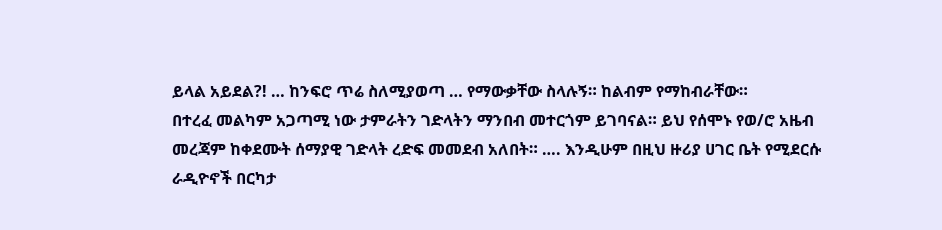ይላል አይደል?! … ከንፍሮ ጥሬ ስለሚያወጣ … የማውቃቸው ስላሉኝ። ከልብም የማከብራቸው።
በተረፈ መልካም አጋጣሚ ነው ታምራትን ገድላትን ማንበብ መተርጎም ይገባናል። ይህ የሰሞኑ የወ/ሮ አዜብ መረጃም ከቀደሙት ሰማያዊ ገድላት ረድፍ መመደብ አለበት። …. እንዲሁም በዚህ ዙሪያ ሀገር ቤት የሚደርሱ ራዲዮኖች በርካታ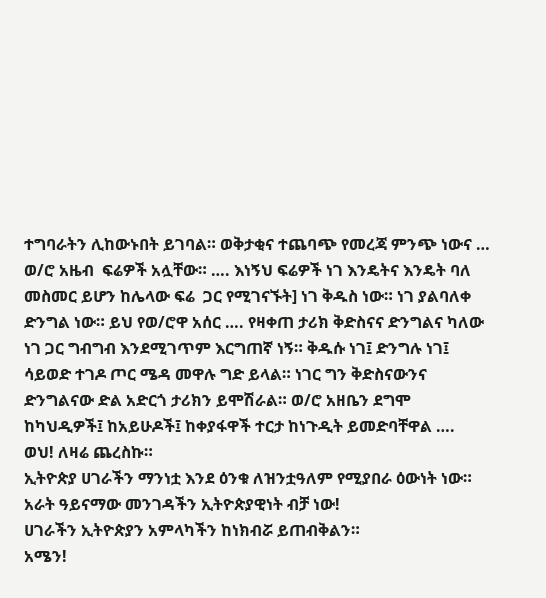ተግባራትን ሊከውኑበት ይገባል። ወቅታቂና ተጨባጭ የመረጃ ምንጭ ነውና …
ወ/ሮ አዜብ  ፍሬዎች አሏቸው። …. እነኝህ ፍሬዎች ነገ እንዴትና እንዴት ባለ መስመር ይሆን ከሌላው ፍሬ  ጋር የሚገናኙት] ነገ ቅዱስ ነው። ነገ ያልባለቀ ድንግል ነው። ይህ የወ/ሮዋ አሰር …. የዛቀጠ ታሪክ ቅድስናና ድንግልና ካለው ነገ ጋር ግብግብ እንደሚገጥም እርግጠኛ ነኝ። ቅዱሱ ነገ፤ ድንግሉ ነገ፤ ሳይወድ ተገዶ ጦር ሜዳ መዋሉ ግድ ይላል። ነገር ግን ቅድስናውንና ድንግልናው ድል አድርጎ ታሪክን ይሞሽራል። ወ/ሮ አዘቤን ደግሞ ከካህዲዎች፤ ከአይሁዶች፤ ከቀያፋዋች ተርታ ከነጉዲት ይመድባቸዋል ….  ወህ! ለዛሬ ጨረስኩ።
ኢትዮጵያ ሀገራችን ማንነቷ እንደ ዕንቁ ለዝንቷዓለም የሚያበራ ዕውነት ነው።
አራት ዓይናማው መንገዳችን ኢትዮጵያዊነት ብቻ ነው!
ሀገራችን ኢትዮጵያን አምላካችን ከነክብሯ ይጠብቅልን።
አሜን!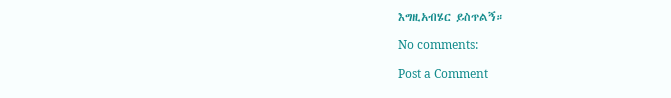እግዚአብሄር ይስጥልኝ።

No comments:

Post a Comment